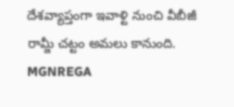దేశవ్యాప్తంగా ఇవాళ్టి నుంచి వీబీజీ రామ్జీ చట్టం అమలు కానుంది. MGNREGA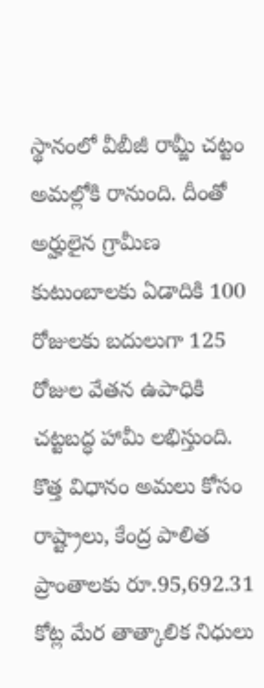స్థానంలో వీబీజీ రామ్జీ చట్టం అమల్లోకి రానుంది. దీంతో అర్హులైన గ్రామీణ కుటుంబాలకు ఏడాదికి 100 రోజులకు బదులుగా 125 రోజుల వేతన ఉపాధికి చట్టబద్ధ హామీ లభిస్తుంది. కొత్త విధానం అమలు కోసం రాష్ట్రాలు, కేంద్ర పాలిత ప్రాంతాలకు రూ.95,692.31 కోట్ల మేర తాత్కాలిక నిధులు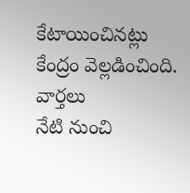కేటాయించినట్లు కేంద్రం వెల్లడించింది.
వార్తలు
నేటి నుంచి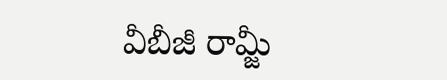వీబీజీ రామ్జీ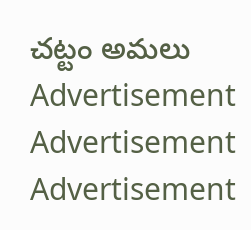చట్టం అమలు
Advertisement
Advertisement
Advertisement